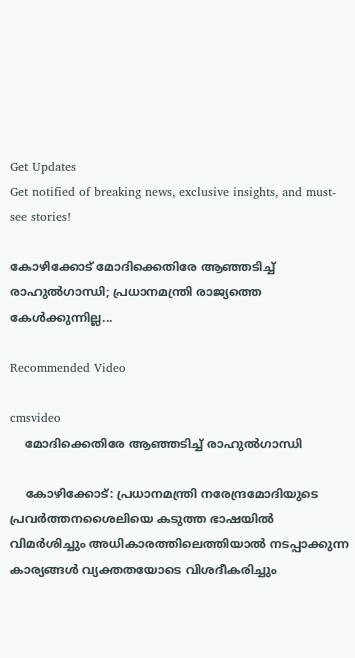Get Updates
Get notified of breaking news, exclusive insights, and must-see stories!

കോഴിക്കോട് മോദിക്കെതിരേ ആഞ്ഞടിച്ച് രാഹുൽഗാന്ധി; പ്രധാനമന്ത്രി രാജ്യത്തെ കേൾക്കുന്നില്ല...

Recommended Video

cmsvideo
    മോദിക്കെതിരേ ആഞ്ഞടിച്ച് രാഹുൽഗാന്ധി

    കോഴിക്കോട്: പ്രധാനമന്ത്രി നരേന്ദ്രമോദിയുടെ പ്രവർത്തനശൈലിയെ കടുത്ത ഭാഷയിൽ വിമർശിച്ചും അധികാരത്തിലെത്തിയാൽ നടപ്പാക്കുന്ന കാര്യങ്ങൾ വ്യക്തതയോടെ വിശദീകരിച്ചും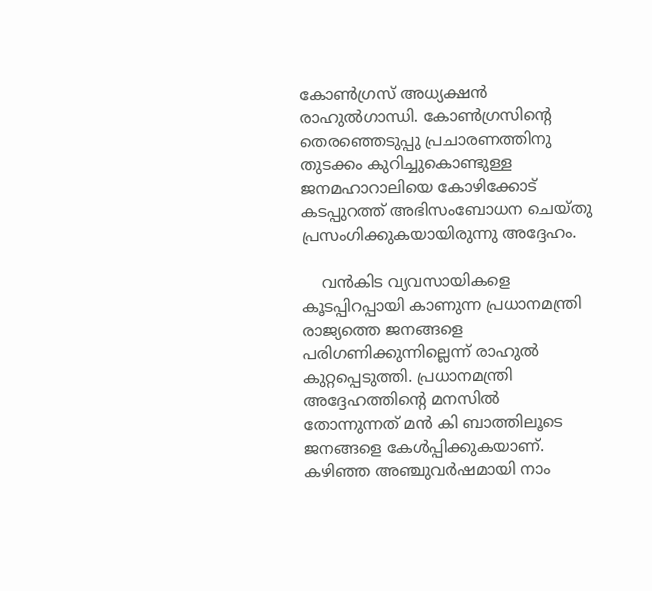കോൺഗ്രസ് അധ്യക്ഷൻ രാഹുൽഗാന്ധി. കോൺഗ്രസിന്റെ തെരഞ്ഞെടുപ്പു പ്രചാരണത്തിനു തുടക്കം കുറിച്ചുകൊണ്ടുള്ള ജനമഹാറാലിയെ കോഴിക്കോട് കടപ്പുറത്ത് അഭിസംബോധന ചെയ്തു പ്രസംഗിക്കുകയായിരുന്നു അദ്ദേഹം.

    വൻകിട വ്യവസായികളെ കൂടപ്പിറപ്പായി കാണുന്ന പ്രധാനമന്ത്രി രാജ്യത്തെ ജനങ്ങളെ പരിഗണിക്കുന്നില്ലെന്ന് രാഹുൽ കുറ്റപ്പെടുത്തി. പ്രധാനമന്ത്രി അദ്ദേഹത്തിന്റെ മനസിൽ തോന്നുന്നത് മൻ കി ബാത്തിലൂടെ ജനങ്ങളെ കേൾപ്പിക്കുകയാണ്. കഴിഞ്ഞ അഞ്ചുവർഷമായി നാം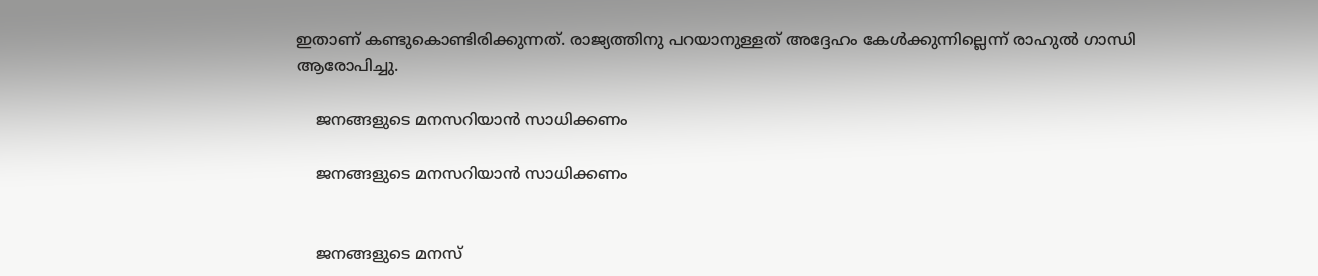ഇതാണ് കണ്ടുകൊണ്ടിരിക്കുന്നത്. രാജ്യത്തിനു പറയാനുള്ളത് അദ്ദേഹം കേൾക്കുന്നില്ലെന്ന് രാഹുൽ ഗാന്ധി ആരോപിച്ചു.

    ജനങ്ങളുടെ മനസറിയാൻ സാധിക്കണം

    ജനങ്ങളുടെ മനസറിയാൻ സാധിക്കണം


    ജനങ്ങളുടെ മനസ്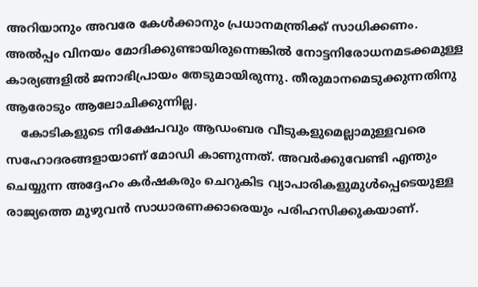അറിയാനും അവരേ കേൾക്കാനും പ്രധാനമന്ത്രിക്ക് സാധിക്കണം. അൽപ്പം വിനയം മോദിക്കുണ്ടായിരുന്നെങ്കിൽ നോട്ടനിരോധനമടക്കമുള്ള കാര്യങ്ങളിൽ ജനാഭിപ്രായം തേടുമായിരുന്നു. തീരുമാനമെടുക്കുന്നതിനു ആരോടും ആലോചിക്കുന്നില്ല.
    കോടികളുടെ നിക്ഷേപവും ആഡംബര വീടുകളുമെല്ലാമുള്ളവരെ സഹോദരങ്ങളായാണ് മോഡി കാണുന്നത്. അവർക്കുവേണ്ടി എന്തും ചെയ്യുന്ന അദ്ദേഹം കർഷകരും ചെറുകിട വ്യാപാരികളുമുൾപ്പെടെയുള്ള രാജ്യത്തെ മുഴുവൻ സാധാരണക്കാരെയും പരിഹസിക്കുകയാണ്.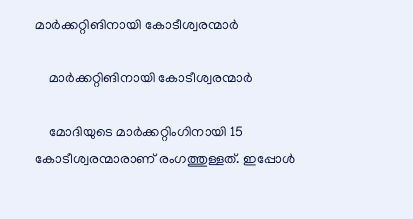മാർക്കറ്റിങിനായി കോടീശ്വരന്മാർ

    മാർക്കറ്റിങിനായി കോടീശ്വരന്മാർ

    മോദിയുടെ മാർക്കറ്റിംഗിനായി 15 കോടീശ്വരന്മാരാണ് രംഗത്തുള്ളത്. ഇപ്പോൾ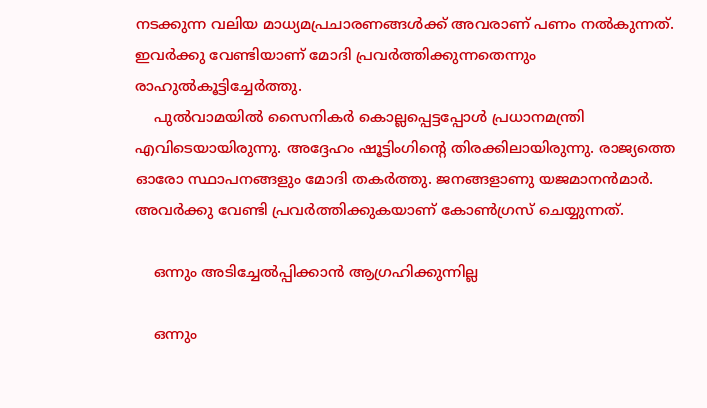നടക്കുന്ന വലിയ മാധ്യമപ്രചാരണങ്ങൾക്ക് അവരാണ് പണം നൽകുന്നത്. ഇവർക്കു വേണ്ടിയാണ് മോദി പ്രവർത്തിക്കുന്നതെന്നും രാഹുൽകൂട്ടിച്ചേർത്തു.
    പുൽവാമയിൽ സൈനികർ കൊല്ലപ്പെട്ടപ്പോൾ പ്രധാനമന്ത്രി എവിടെയായിരുന്നു. അദ്ദേഹം ഷൂട്ടിംഗിന്റെ തിരക്കിലായിരുന്നു. രാജ്യത്തെ ഓരോ സ്ഥാപനങ്ങളും മോദി തകർത്തു. ജനങ്ങളാണു യജമാനൻമാർ. അവർക്കു വേണ്ടി പ്രവർത്തിക്കുകയാണ് കോൺഗ്രസ് ചെയ്യുന്നത്.

    ഒന്നും അടിച്ചേൽപ്പിക്കാൻ ആഗ്രഹിക്കുന്നില്ല

    ഒന്നും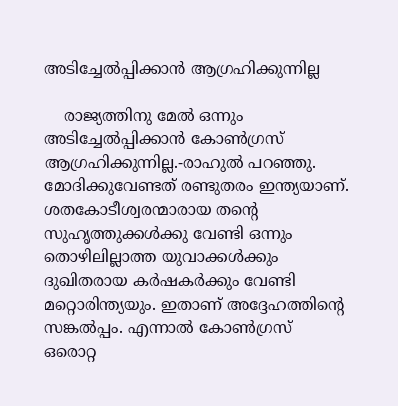അടിച്ചേൽപ്പിക്കാൻ ആഗ്രഹിക്കുന്നില്ല

    രാജ്യത്തിനു മേൽ ഒന്നും അടിച്ചേൽപ്പിക്കാൻ കോൺഗ്രസ് ആഗ്രഹിക്കുന്നില്ല.-രാഹുൽ പറഞ്ഞു. മോദിക്കുവേണ്ടത് രണ്ടുതരം ഇന്ത്യയാണ്. ശതകോടീശ്വരന്മാരായ തന്റെ സുഹൃത്തുക്കൾക്കു വേണ്ടി ഒന്നും തൊഴിലില്ലാത്ത യുവാക്കൾക്കും ദുഖിതരായ കർഷകർക്കും വേണ്ടി മറ്റൊരിന്ത്യയും. ഇതാണ് അദ്ദേഹത്തിന്റെ സങ്കൽപ്പം. എന്നാൽ കോൺഗ്രസ് ഒരൊറ്റ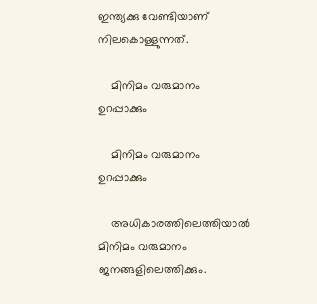ഇന്ത്യക്കു വേണ്ടിയാണ് നിലകൊള്ളുന്നത്.

    മിനിമം വരുമാനം ഉറപ്പാക്കും

    മിനിമം വരുമാനം ഉറപ്പാക്കും

    അധികാരത്തിലെത്തിയാൽ മിനിമം വരുമാനം ജനങ്ങളിലെത്തിക്കും.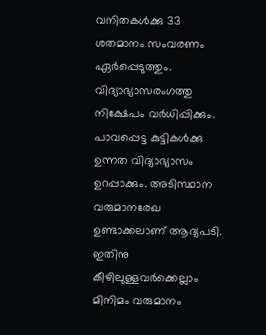വനിതകൾക്കു 33 ശതമാനം സംവരണം ഏർപ്പെടുത്തും. വിദ്യാഭ്യാസരംഗത്തു നിക്ഷേപം വർധിപ്പിക്കും. പാവപ്പെട്ട കുട്ടികൾക്കു ഉന്നത വിദ്യാഭ്യാസം ഉറപ്പാക്കും. അടിസ്ഥാന വരുമാനരേഖ ഉണ്ടാക്കലാണ് ആദ്യപടി. ഇതിനു കീഴിലുള്ളവർക്കെല്ലാം മിനിമം വരുമാനം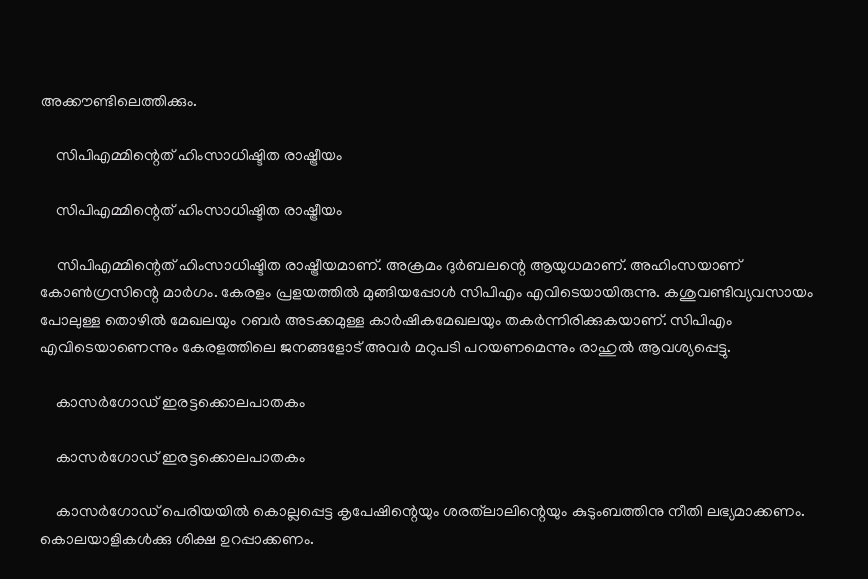അക്കൗണ്ടിലെത്തിക്കും.

    സിപിഎമ്മിന്റെത് ഹിംസാധിഷ്ടിത രാഷ്ട്രീയം

    സിപിഎമ്മിന്റെത് ഹിംസാധിഷ്ടിത രാഷ്ട്രീയം

    സിപിഎമ്മിന്റെത് ഹിംസാധിഷ്ടിത രാഷ്ട്രീയമാണ്. അക്രമം ദുർബലന്റെ ആയുധമാണ്. അഹിംസയാണ് കോൺഗ്രസിന്റെ മാർഗം. കേരളം പ്രളയത്തിൽ മുങ്ങിയപ്പോൾ സിപിഎം എവിടെയായിരുന്നു. കശുവണ്ടിവ്യവസായം പോലുള്ള തൊഴിൽ മേഖലയും റബർ അടക്കമുള്ള കാർഷികമേഖലയും തകർന്നിരിക്കുകയാണ്. സിപിഎം എവിടെയാണെന്നും കേരളത്തിലെ ജനങ്ങളോട് അവർ മറുപടി പറയണമെന്നും രാഹുൽ ആവശ്യപ്പെട്ടു.

    കാസർഗോഡ് ഇരട്ടക്കൊലപാതകം

    കാസർഗോഡ് ഇരട്ടക്കൊലപാതകം

    കാസർഗോഡ് പെരിയയിൽ കൊല്ലപ്പെട്ട കൃപേഷിന്റെയും ശരത്‌ലാലിന്റെയും കുടുംബത്തിനു നീതി ലഭ്യമാക്കണം. കൊലയാളികൾക്കു ശിക്ഷ ഉറപ്പാക്കണം.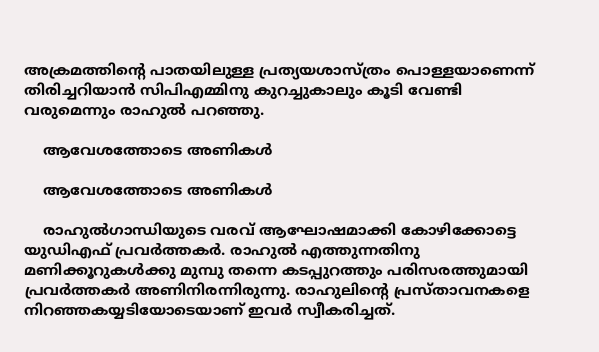അക്രമത്തിന്റെ പാതയിലുള്ള പ്രത്യയശാസ്ത്രം പൊള്ളയാണെന്ന് തിരിച്ചറിയാൻ സിപിഎമ്മിനു കുറച്ചുകാലും കൂടി വേണ്ടി വരുമെന്നും രാഹുൽ പറഞ്ഞു.

    ആവേശത്തോടെ അണികൾ

    ആവേശത്തോടെ അണികൾ

    രാഹുൽഗാന്ധിയുടെ വരവ് ആഘോഷമാക്കി കോഴിക്കോട്ടെ യുഡിഎഫ് പ്രവർത്തകർ. രാഹുൽ എത്തുന്നതിനു മണിക്കൂറുകൾക്കു മുമ്പു തന്നെ കടപ്പുറത്തും പരിസരത്തുമായി പ്രവർത്തകർ അണിനിരന്നിരുന്നു. രാഹുലിന്റെ പ്രസ്താവനകളെ നിറഞ്ഞകയ്യടിയോടെയാണ് ഇവർ സ്വീകരിച്ചത്.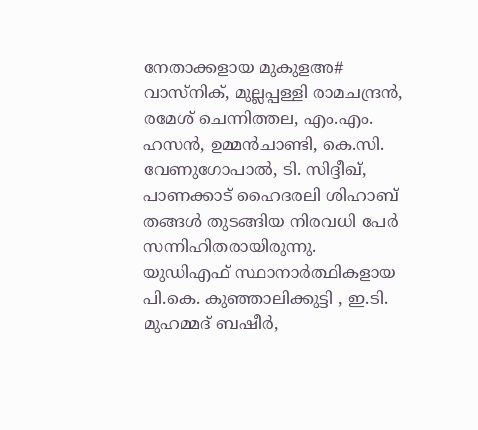നേതാക്കളായ മുകുളഅ# വാസ്‌നിക്, മുല്ലപ്പള്ളി രാമചന്ദ്രൻ, രമേശ് ചെന്നിത്തല, എം.എം. ഹസൻ, ഉമ്മൻചാണ്ടി, കെ.സി. വേണുഗോപാൽ, ടി. സിദ്ദീഖ്, പാണക്കാട് ഹൈദരലി ശിഹാബ് തങ്ങൾ തുടങ്ങിയ നിരവധി പേർ സന്നിഹിതരായിരുന്നു. യുഡിഎഫ് സ്ഥാനാർത്ഥികളായ പി.കെ. കുഞ്ഞാലിക്കുട്ടി , ഇ.ടി. മുഹമ്മദ് ബഷീർ,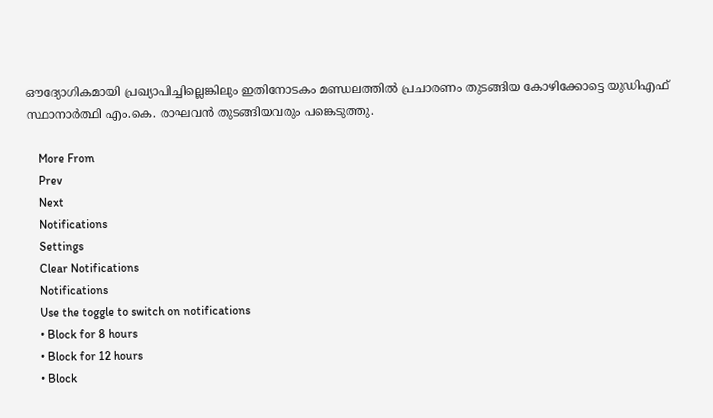ഔദ്യോഗികമായി പ്രഖ്യാപിച്ചില്ലെങ്കിലും ഇതിനോടകം മണ്ഡലത്തിൽ പ്രചാരണം തുടങ്ങിയ കോഴിക്കോട്ടെ യുഡിഎഫ് സ്ഥാനാർത്ഥി എം.കെ. രാഘവൻ തുടങ്ങിയവരും പങ്കെടുത്തു.

    More From
    Prev
    Next
    Notifications
    Settings
    Clear Notifications
    Notifications
    Use the toggle to switch on notifications
    • Block for 8 hours
    • Block for 12 hours
    • Block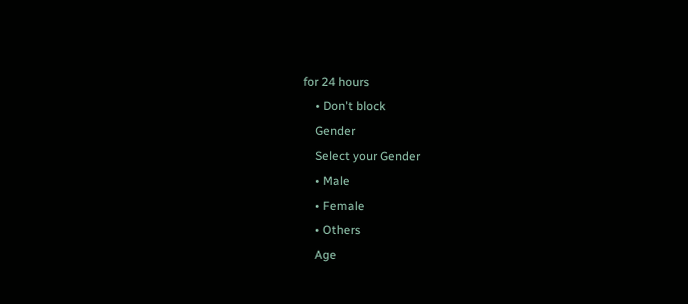for 24 hours
    • Don't block
    Gender
    Select your Gender
    • Male
    • Female
    • Others
    Age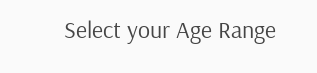Select your Age Range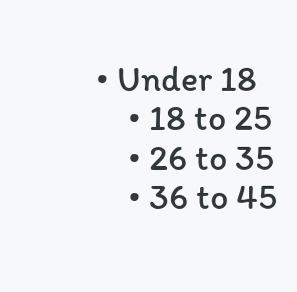• Under 18
    • 18 to 25
    • 26 to 35
    • 36 to 45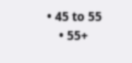• 45 to 55
    • 55+